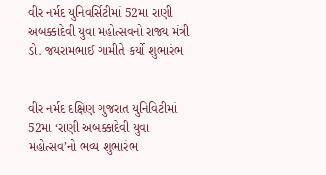વીર નર્મદ યુનિવર્સિટીમાં 52મા રાણી અબક્કાદેવી યુવા મહોત્સવનો રાજ્ય મંત્રી ડો. જયરામભાઈ ગામીતે કર્યો શુભારંભ


વીર નર્મદ દક્ષિણ ગુજરાત યુનિવિટીમાં 52મા ‘રાણી અબક્કાદેવી યુવા મહોત્સવ’નો ભવ્ય શુભારંભ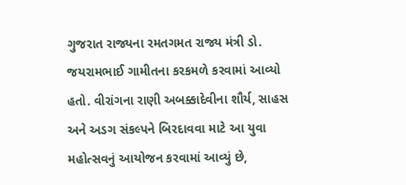ગુજરાત રાજ્યના રમતગમત રાજ્ય મંત્રી ડો. જયરામભાઈ ગામીતના કરકમળે કરવામાં આવ્યો હતો. વીરાંગના રાણી અબક્કાદેવીના શૌર્ય, સાહસ અને અડગ સંકલ્પને બિરદાવવા માટે આ યુવા મહોત્સવનું આયોજન કરવામાં આવ્યું છે,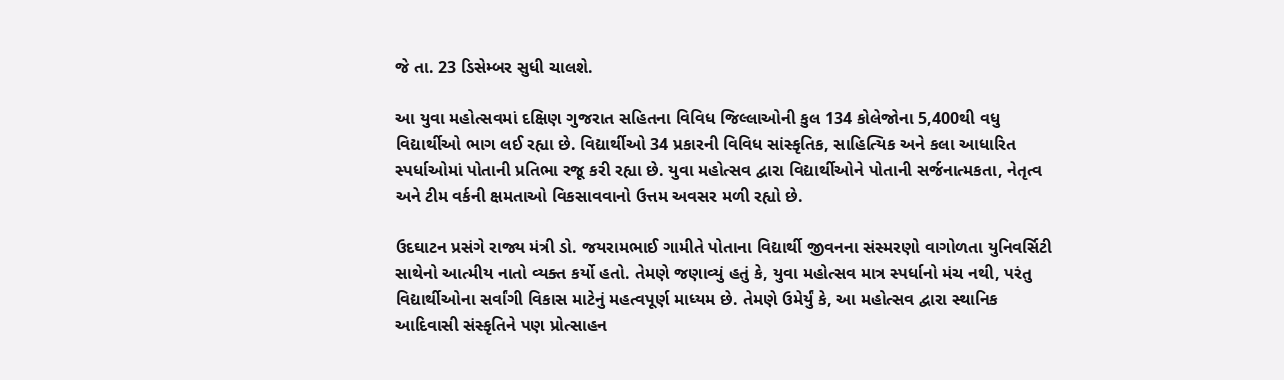જે તા. 23 ડિસેમ્બર સુધી ચાલશે.

આ યુવા મહોત્સવમાં દક્ષિણ ગુજરાત સહિતના વિવિધ જિલ્લાઓની કુલ 134 કોલેજોના 5,400થી વધુ વિદ્યાર્થીઓ ભાગ લઈ રહ્યા છે. વિદ્યાર્થીઓ 34 પ્રકારની વિવિધ સાંસ્કૃતિક, સાહિત્યિક અને કલા આધારિત સ્પર્ધાઓમાં પોતાની પ્રતિભા રજૂ કરી રહ્યા છે. યુવા મહોત્સવ દ્વારા વિદ્યાર્થીઓને પોતાની સર્જનાત્મકતા, નેતૃત્વ અને ટીમ વર્કની ક્ષમતાઓ વિકસાવવાનો ઉત્તમ અવસર મળી રહ્યો છે.

ઉદઘાટન પ્રસંગે રાજ્ય મંત્રી ડો. જયરામભાઈ ગામીતે પોતાના વિદ્યાર્થી જીવનના સંસ્મરણો વાગોળતા યુનિવર્સિટી સાથેનો આત્મીય નાતો વ્યક્ત કર્યો હતો. તેમણે જણાવ્યું હતું કે, યુવા મહોત્સવ માત્ર સ્પર્ધાનો મંચ નથી, પરંતુ વિદ્યાર્થીઓના સર્વાંગી વિકાસ માટેનું મહત્વપૂર્ણ માધ્યમ છે. તેમણે ઉમેર્યું કે, આ મહોત્સવ દ્વારા સ્થાનિક આદિવાસી સંસ્કૃતિને પણ પ્રોત્સાહન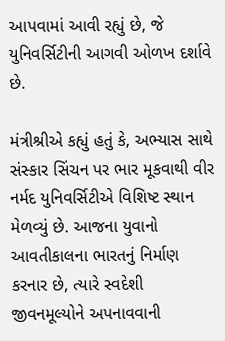આપવામાં આવી રહ્યું છે, જે યુનિવર્સિટીની આગવી ઓળખ દર્શાવે છે.

મંત્રીશ્રીએ કહ્યું હતું કે, અભ્યાસ સાથે સંસ્કાર સિંચન પર ભાર મૂકવાથી વીર નર્મદ યુનિવર્સિટીએ વિશિષ્ટ સ્થાન મેળવ્યું છે. આજના યુવાનો આવતીકાલના ભારતનું નિર્માણ કરનાર છે, ત્યારે સ્વદેશી જીવનમૂલ્યોને અપનાવવાની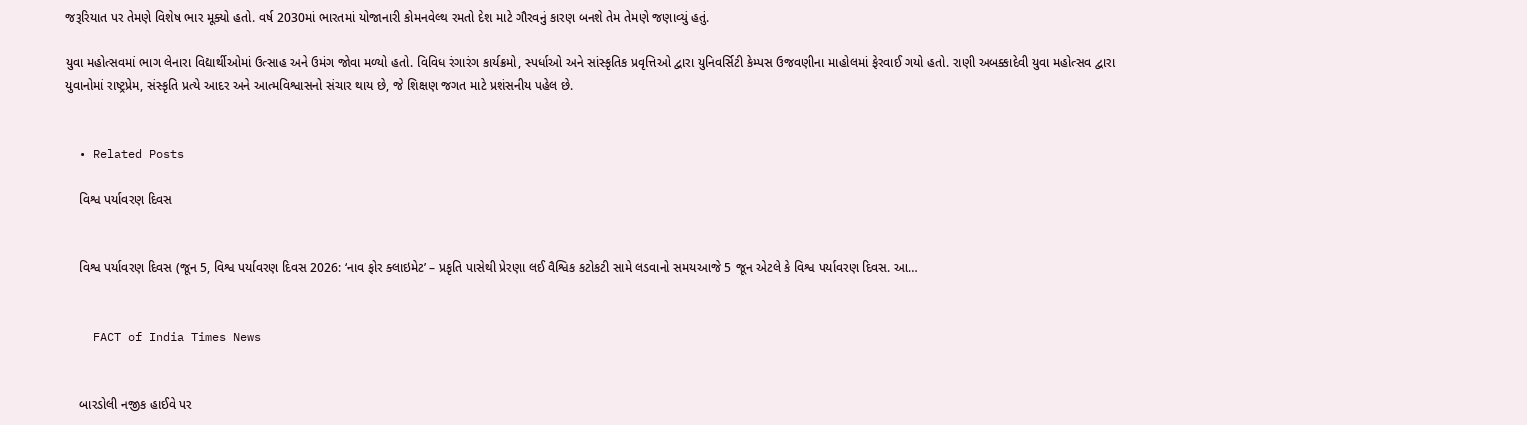જરૂરિયાત પર તેમણે વિશેષ ભાર મૂક્યો હતો. વર્ષ 2030માં ભારતમાં યોજાનારી કોમનવેલ્થ રમતો દેશ માટે ગૌરવનું કારણ બનશે તેમ તેમણે જણાવ્યું હતું.

યુવા મહોત્સવમાં ભાગ લેનારા વિદ્યાર્થીઓમાં ઉત્સાહ અને ઉમંગ જોવા મળ્યો હતો. વિવિધ રંગારંગ કાર્યક્રમો, સ્પર્ધાઓ અને સાંસ્કૃતિક પ્રવૃત્તિઓ દ્વારા યુનિવર્સિટી કેમ્પસ ઉજવણીના માહોલમાં ફેરવાઈ ગયો હતો. રાણી અબક્કાદેવી યુવા મહોત્સવ દ્વારા યુવાનોમાં રાષ્ટ્રપ્રેમ, સંસ્કૃતિ પ્રત્યે આદર અને આત્મવિશ્વાસનો સંચાર થાય છે, જે શિક્ષણ જગત માટે પ્રશંસનીય પહેલ છે.


  • Related Posts

    વિશ્વ પર્યાવરણ દિવસ


    વિશ્વ પર્યાવરણ દિવસ (જૂન 5, વિશ્વ પર્યાવરણ દિવસ 2026: ‘નાવ ફોર ક્લાઇમેટ’ – પ્રકૃતિ પાસેથી પ્રેરણા લઈ વૈશ્વિક કટોકટી સામે લડવાનો સમયઆજે 5 જૂન એટલે કે વિશ્વ પર્યાવરણ દિવસ. આ…


    FACT of India Times News


    બારડોલી નજીક હાઈવે પર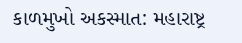કાળમુખો અકસ્માત: મહારાષ્ટ્ર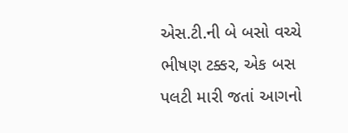એસ.ટી.ની બે બસો વચ્ચે ભીષણ ટક્કર, એક બસ પલટી મારી જતાં આગનો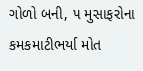ગોળો બની, ૫ મુસાફરોના કમકમાટીભર્યા મોત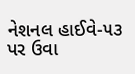નેશનલ હાઈવે-૫૩ પર ઉવા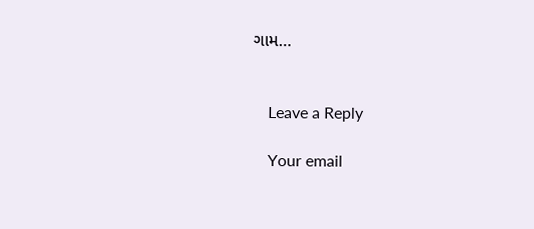ગામ…


    Leave a Reply

    Your email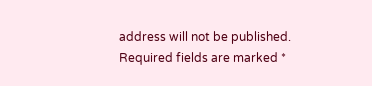address will not be published. Required fields are marked *